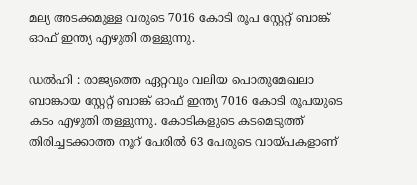മല്യ അടക്കമുള്ള വരുടെ 7016 കോടി രൂപ സ്റ്റേറ്റ് ബാങ്ക് ഓഫ് ഇന്ത്യ എഴുതി തള്ളുന്നു.

ഡല്‍ഹി : രാജ്യത്തെ ഏറ്റവും വലിയ പൊതുമേഖലാ ബാങ്കായ സ്റ്റേറ്റ് ബാങ്ക് ഓഫ് ഇന്ത്യ 7016 കോടി രൂപയുടെ കടം എഴുതി തള്ളുന്നു. കോടികളുടെ കടമെടുത്ത് തിരിച്ചടക്കാത്ത നൂറ് പേരിൽ 63 പേരുടെ വായ്പകളാണ്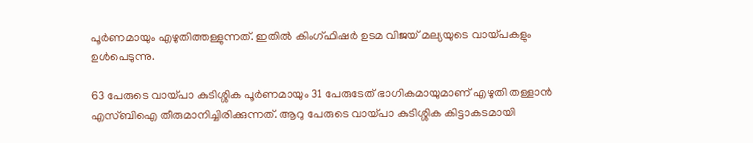പൂര്‍ണമായും എഴുതിത്തള്ളുന്നത്. ഇതിൽ കിംഗ്ഫിഷർ ഉടമ വിജയ് മല്യയുടെ വായ്പകളും ഉൾപെടുന്നു.

63 പേരുടെ വായ്പാ കുടിശ്ശിക പൂര്‍ണമായും 31 പേരുടേത് ഭാഗികമായുമാണ് എഴുതി തള്ളാന്‍ എസ്ബിഐ തീരുമാനിച്ചിരിക്കുന്നത്. ആറു പേരുടെ വായ്പാ കുടിശ്ശിക കിട്ടാകടമായി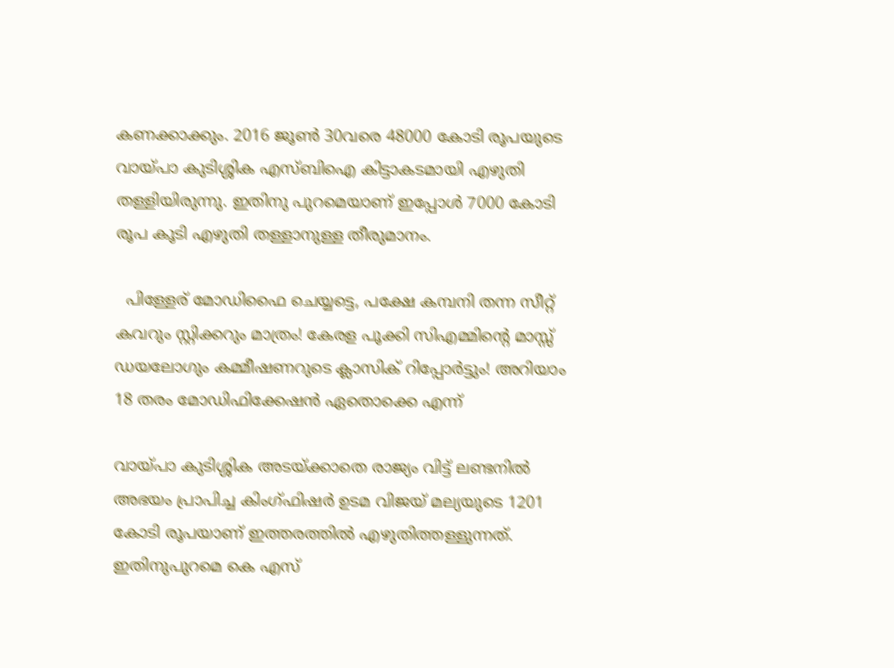കണക്കാക്കും. 2016 ജൂണ്‍ 30വരെ 48000 കോടി രൂപയുടെ വായ്പാ കുടിശ്ശിക എസ്ബിഐ കിട്ടാകടമായി എഴുതി തള്ളിയിരുന്നു. ഇതിനു പുറമെയാണ് ഇപ്പോള്‍ 7000 കോടി രൂപ കൂടി എഴുതി തള്ളാനുള്ള തീരുമാനം.

  പിള്ളേര് മോഡിഫൈ ചെയ്യട്ടെ, പക്ഷേ കമ്പനി തന്ന സീറ്റ് കവറും സ്റ്റിക്കറും മാത്രം! കേരള പൂക്കി സിഎമ്മിന്റെ മാസ്സ് ഡയലോഗും കമ്മീഷണറുടെ ക്ലാസിക് റിപ്പോർട്ടും! അറിയാം 18 തരം മോഡിഫിക്കേഷൻ ഏതൊക്കെ എന്ന്

വായ്പാ കുടിശ്ശിക അടയ്ക്കാതെ രാജ്യം വിട്ട് ലണ്ടനില്‍ അഭയം പ്രാപിച്ച കിംഗ്ഫിഷര്‍ ഉടമ വിജയ് മല്യയുടെ 1201 കോടി രൂപയാണ് ഇത്തരത്തില്‍ എഴുതിത്തള്ളുന്നത്. ഇതിനുപുറമെ കെ എസ്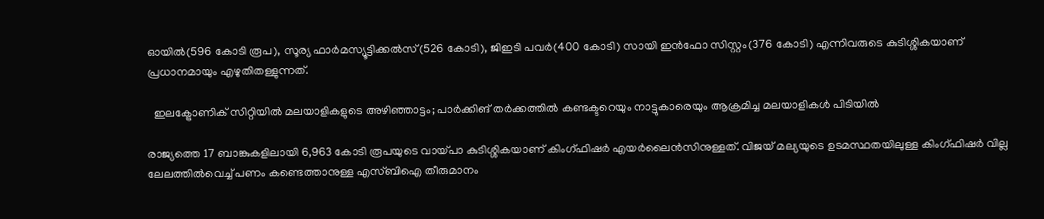ഓയില്‍(596 കോടി രൂപ), സൂര്യ ഫാര്‍മസ്യൂട്ടിക്കല്‍സ്(526 കോടി), ജിഇടി പവര്‍(400 കോടി) സായി ഇന്‍ഫോ സിസ്റ്റം(376 കോടി) എന്നിവരുടെ കുടിശ്ശികയാണ് പ്രധാനമായും എഴുതിതള്ളുന്നത്.

  ഇലക്ട്രോണിക് സിറ്റിയിൽ മലയാളികളുടെ അഴിഞ്ഞാട്ടം; പാര്‍ക്കിങ് തര്‍ക്കത്തിൽ കണ്ടക്ടറെയും നാട്ടുകാരെയും ആക്രമിച്ച മലയാളികള്‍ പിടിയില്‍

രാജ്യത്തെ 17 ബാങ്കുകളിലായി 6,963 കോടി രൂപയുടെ വായ്പാ കുടിശ്ശികയാണ് കിംഗ്ഫിഷര്‍ എയര്‍ലൈന്‍സിനുള്ളത്. വിജയ് മല്യയുടെ ഉടമസ്ഥതയിലുള്ള കിംഗ്ഫിഷര്‍ വില്ല ലേലത്തില്‍വെച്ച് പണം കണ്ടെത്താനുള്ള എസ്ബിഐ തീരുമാനം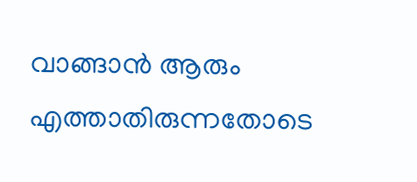വാങ്ങാന്‍ ആരും എത്താതിരുന്നതോടെ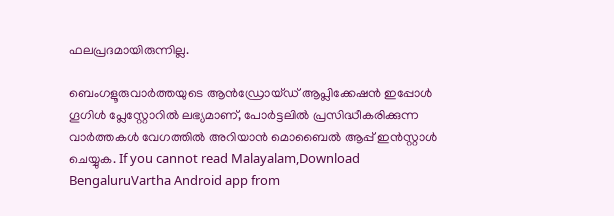ഫലപ്രദമായിരുന്നില്ല.

ബെംഗളൂരുവാർത്തയുടെ ആൻഡ്രോയ്ഡ് ആപ്ലിക്കേഷൻ ഇപ്പോൾ ഗൂഗിൾ പ്ലേസ്റ്റോറിൽ ലഭ്യമാണ്, പോർട്ടലിൽ പ്രസിദ്ധീകരിക്കുന്ന വാർത്തകൾ വേഗത്തിൽ അറിയാൻ മൊബൈൽ ആപ്പ് ഇൻസ്റ്റാൾ ചെയ്യുക. If you cannot read Malayalam,Download BengaluruVartha Android app from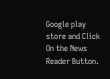Google play store and Click On the News Reader Button.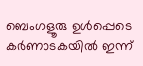ബെംഗളൂരു ഉൾപ്പെടെ കർണാടകയിൽ ഇന്ന്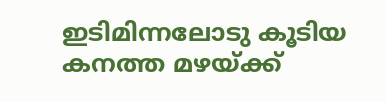ഇടിമിന്നലോടു കൂടിയ കനത്ത മഴയ്ക്ക്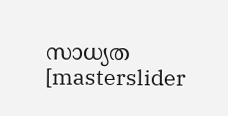സാധ്യത
[masterslider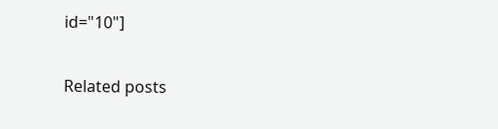id="10"]

Related posts